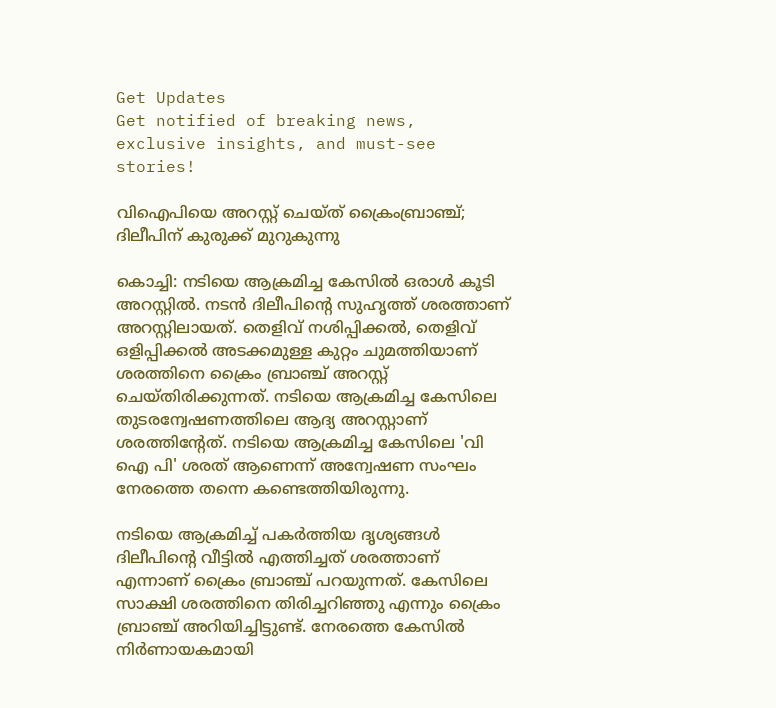Get Updates
Get notified of breaking news, exclusive insights, and must-see stories!

വിഐപിയെ അറസ്റ്റ് ചെയ്ത് ക്രൈംബ്രാഞ്ച്; ദിലീപിന് കുരുക്ക് മുറുകുന്നു

കൊച്ചി: നടിയെ ആക്രമിച്ച കേസില്‍ ഒരാള്‍ കൂടി അറസ്റ്റില്‍. നടന്‍ ദിലീപിന്റെ സുഹൃത്ത് ശരത്താണ് അറസ്റ്റിലായത്. തെളിവ് നശിപ്പിക്കല്‍, തെളിവ് ഒളിപ്പിക്കല്‍ അടക്കമുള്ള കുറ്റം ചുമത്തിയാണ് ശരത്തിനെ ക്രൈം ബ്രാഞ്ച് അറസ്റ്റ് ചെയ്തിരിക്കുന്നത്. നടിയെ ആക്രമിച്ച കേസിലെ തുടരന്വേഷണത്തിലെ ആദ്യ അറസ്റ്റാണ് ശരത്തിന്റേത്. നടിയെ ആക്രമിച്ച കേസിലെ 'വി ഐ പി' ശരത് ആണെന്ന് അന്വേഷണ സംഘം നേരത്തെ തന്നെ കണ്ടെത്തിയിരുന്നു.

നടിയെ ആക്രമിച്ച് പകര്‍ത്തിയ ദൃശ്യങ്ങള്‍ ദിലീപിന്റെ വീട്ടില്‍ എത്തിച്ചത് ശരത്താണ് എന്നാണ് ക്രൈം ബ്രാഞ്ച് പറയുന്നത്. കേസിലെ സാക്ഷി ശരത്തിനെ തിരിച്ചറിഞ്ഞു എന്നും ക്രൈം ബ്രാഞ്ച് അറിയിച്ചിട്ടുണ്ട്. നേരത്തെ കേസില്‍ നിര്‍ണായകമായി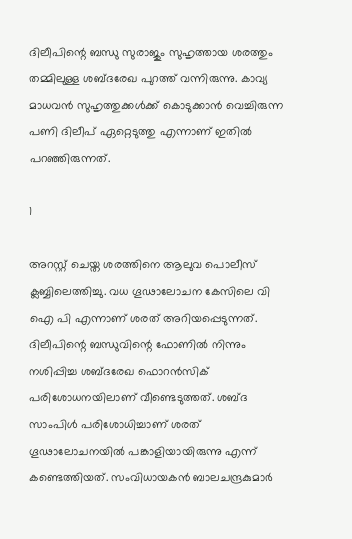ദിലീപിന്റെ ബന്ധു സുരാജും സുഹൃത്തായ ശരത്തും തമ്മിലുള്ള ശബ്ദരേഖ പുറത്ത് വന്നിരുന്നു. കാവ്യ മാധവന്‍ സുഹൃത്തുക്കള്‍ക്ക് കൊടുക്കാന്‍ വെച്ചിരുന്ന പണി ദിലീപ് ഏറ്റെടുത്തു എന്നാണ് ഇതില്‍ പറഞ്ഞിരുന്നത്.

1

അറസ്റ്റ് ചെയ്ത ശരത്തിനെ ആലുവ പൊലീസ് ക്ലബ്ബിലെത്തിച്ചു. വധ ഗൂഢാലോചന കേസിലെ വി ഐ പി എന്നാണ് ശരത് അറിയപ്പെടുന്നത്. ദിലീപിന്റെ ബന്ധുവിന്റെ ഫോണില്‍ നിന്നും നശിപ്പിച്ച ശബ്ദരേഖ ഫൊറന്‍സിക് പരിശോധനയിലാണ് വീണ്ടെടുത്തത്. ശബ്ദ സാംപിള്‍ പരിശോധിച്ചാണ് ശരത് ഗൂഢാലോചനയില്‍ പങ്കാളിയായിരുന്നു എന്ന് കണ്ടെത്തിയത്. സംവിധായകന്‍ ബാലചന്ദ്രകുമാര്‍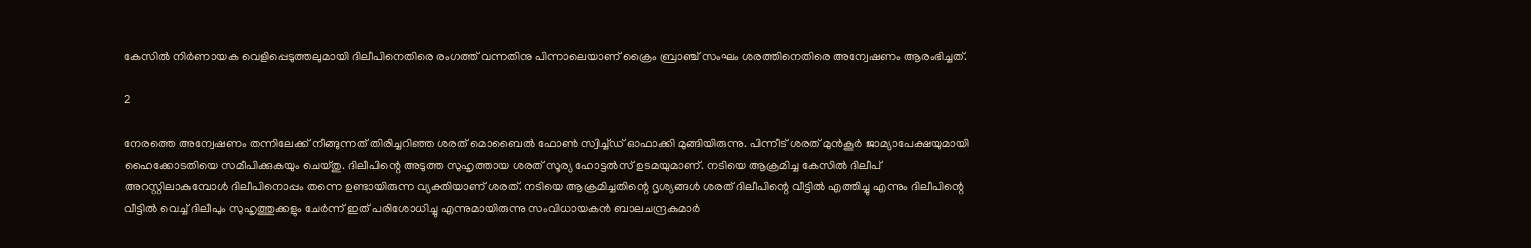കേസില്‍ നിര്‍ണായക വെളിപ്പെടുത്തലുമായി ദിലീപിനെതിരെ രംഗത്ത് വന്നതിനു പിന്നാലെയാണ് ക്രൈം ബ്രാഞ്ച് സംഘം ശരത്തിനെതിരെ അന്വേഷണം ആരംഭിച്ചത്.

2

നേരത്തെ അന്വേഷണം തന്നിലേക്ക് നീങ്ങുന്നത് തിരിച്ചറിഞ്ഞ ശരത് മൊബൈല്‍ ഫോണ്‍ സ്വിച്ച്ഡ് ഓഫാക്കി മുങ്ങിയിരുന്നു. പിന്നീട് ശരത് മുന്‍കൂര്‍ ജാമ്യാപേക്ഷയുമായി ഹൈക്കോടതിയെ സമീപിക്കുകയും ചെയ്തു. ദിലീപിന്റെ അടുത്ത സുഹൃത്തായ ശരത് സൂര്യ ഹോട്ടല്‍സ് ഉടമയുമാണ്. നടിയെ ആക്രമിച്ച കേസില്‍ ദിലീപ് അറസ്റ്റിലാകുമ്പോള്‍ ദിലീപിനൊപ്പം തന്നെ ഉണ്ടായിരുന്ന വ്യക്തിയാണ് ശരത്. നടിയെ ആക്രമിച്ചതിന്റെ ദൃശ്യങ്ങള്‍ ശരത് ദിലീപിന്റെ വീട്ടില്‍ എത്തിച്ചു എന്നും ദിലീപിന്റെ വീട്ടില്‍ വെച്ച് ദിലീപും സുഹൃത്തുക്കളും ചേര്‍ന്ന് ഇത് പരിശോധിച്ചു എന്നുമായിരുന്നു സംവിധായകന്‍ ബാലചന്ദ്രകുമാര്‍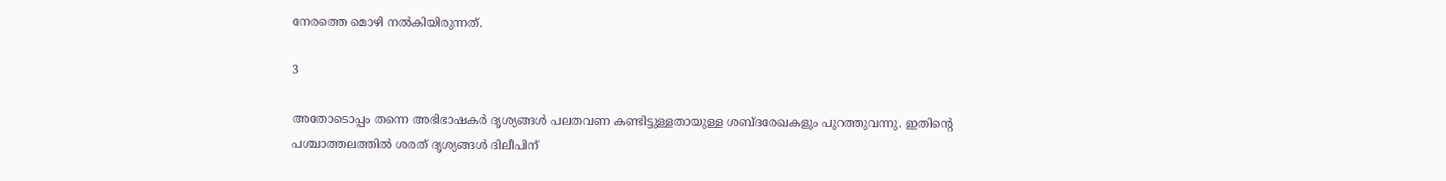നേരത്തെ മൊഴി നല്‍കിയിരുന്നത്.

3

അതോടൊപ്പം തന്നെ അഭിഭാഷകര്‍ ദൃശ്യങ്ങള്‍ പലതവണ കണ്ടിട്ടുള്ളതായുള്ള ശബ്ദരേഖകളും പുറത്തുവന്നു. ഇതിന്റെ പശ്ചാത്തലത്തില്‍ ശരത് ദൃശ്യങ്ങള്‍ ദിലീപിന്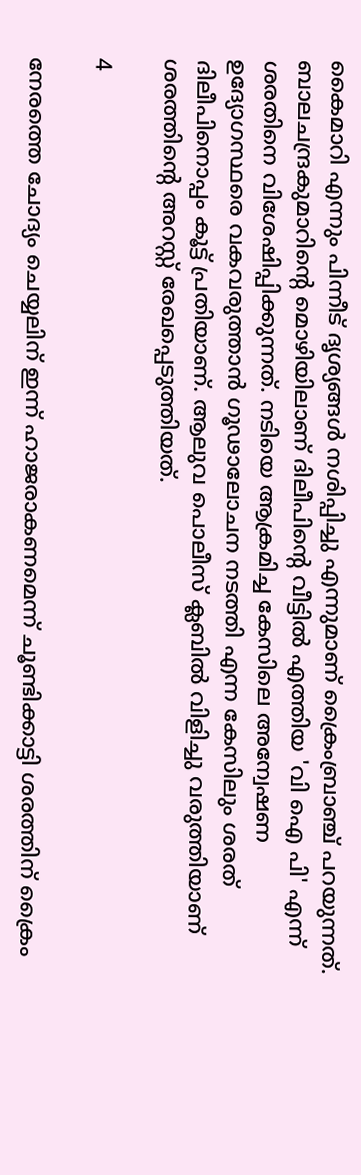കൈമാറി എന്നും പിന്നീട് ദൃശ്യങ്ങള്‍ നശിപ്പിച്ചു എന്നുമാണ് ക്രൈംബ്രാഞ്ച് പറയുന്നത്. ബാലചന്ദ്രകുമാറിന്റെ മൊഴിയിലാണ് ദിലീപിന്റെ വീട്ടില്‍ എത്തിയ 'വി ഐ പി' എന്ന് ശരതിനെ വിശേഷിപ്പിക്കുന്നത്. നടിയെ ആക്രമിച്ച കേസിലെ അന്വേഷണ ഉദ്യോഗസ്ഥരെ വകവരുത്താന്‍ ഗൂഢാലോചന നടത്തി എന്ന കേസിലും ശരത് ദിലീപിനൊപ്പം കൂട്ട് പ്രതിയാണ്. ആലുവ പൊലീസ് ക്ലബില്‍ വിളിച്ചു വരുത്തിയാണ് ശരത്തിന്റെ അറസ്റ്റ് രേഖപ്പെടുത്തിയത്.

4

നേരത്തെ ചോദ്യം ചെയ്യലിന് ഇന്ന് ഹാജരാകണമെന്ന് ചൂണ്ടിക്കാട്ടി ശരത്തിന് ക്രൈം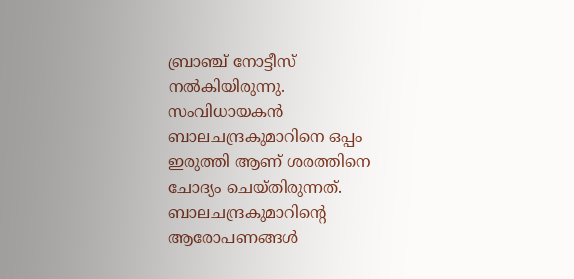ബ്രാഞ്ച് നോട്ടീസ് നല്‍കിയിരുന്നു. സംവിധായകന്‍ ബാലചന്ദ്രകുമാറിനെ ഒപ്പം ഇരുത്തി ആണ് ശരത്തിനെ ചോദ്യം ചെയ്തിരുന്നത്. ബാലചന്ദ്രകുമാറിന്റെ ആരോപണങ്ങള്‍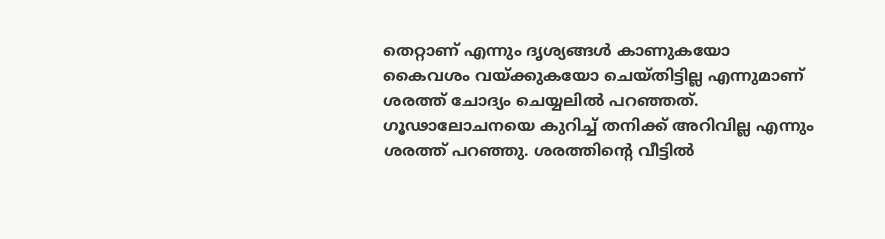തെറ്റാണ് എന്നും ദൃശ്യങ്ങള്‍ കാണുകയോ കൈവശം വയ്ക്കുകയോ ചെയ്തിട്ടില്ല എന്നുമാണ് ശരത്ത് ചോദ്യം ചെയ്യലില്‍ പറഞ്ഞത്. ഗൂഢാലോചനയെ കുറിച്ച് തനിക്ക് അറിവില്ല എന്നും ശരത്ത് പറഞ്ഞു. ശരത്തിന്റെ വീട്ടില്‍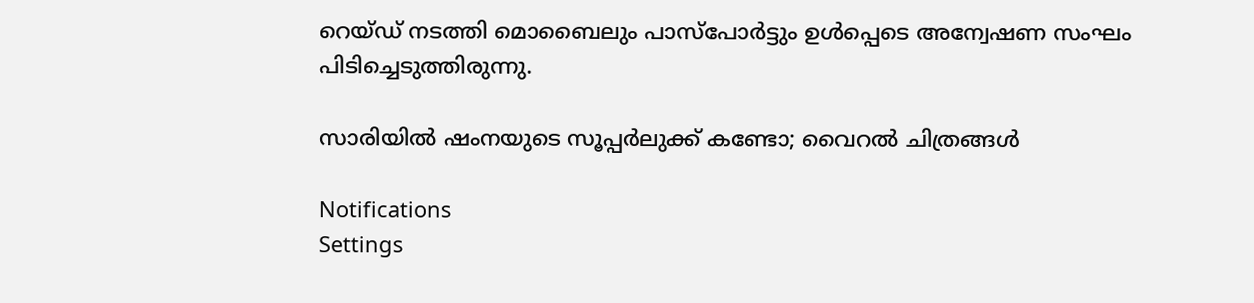റെയ്ഡ് നടത്തി മൊബൈലും പാസ്‌പോര്‍ട്ടും ഉള്‍പ്പെടെ അന്വേഷണ സംഘം പിടിച്ചെടുത്തിരുന്നു.

സാരിയില്‍ ഷംനയുടെ സൂപ്പര്‍ലുക്ക് കണ്ടോ; വൈറല്‍ ചിത്രങ്ങള്‍

Notifications
Settings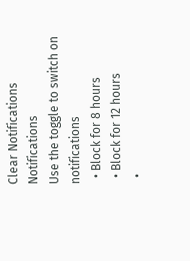Clear Notifications
Notifications
Use the toggle to switch on notifications
  • Block for 8 hours
  • Block for 12 hours
  •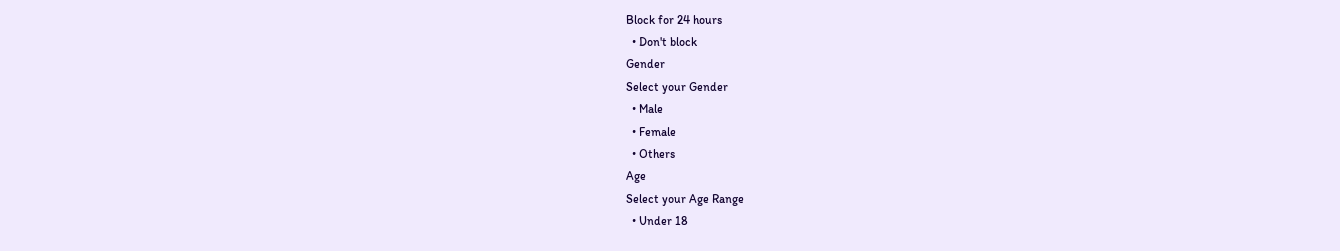Block for 24 hours
  • Don't block
Gender
Select your Gender
  • Male
  • Female
  • Others
Age
Select your Age Range
  • Under 18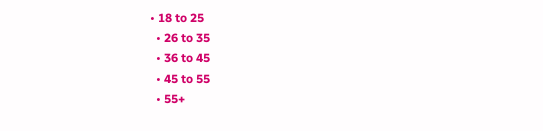• 18 to 25
  • 26 to 35
  • 36 to 45
  • 45 to 55
  • 55+